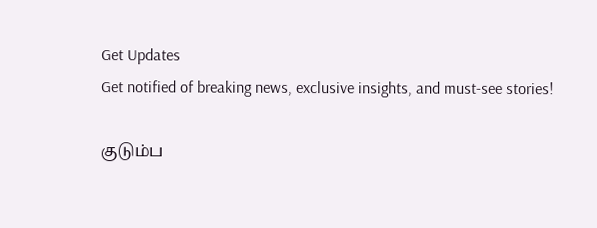Get Updates
Get notified of breaking news, exclusive insights, and must-see stories!

குடும்ப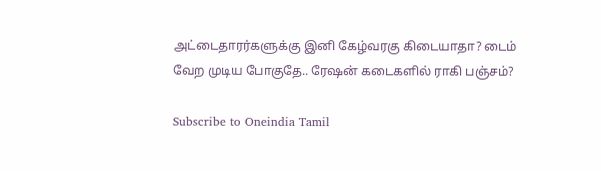அட்டைதாரர்களுக்கு இனி கேழ்வரகு கிடையாதா? டைம் வேற முடிய போகுதே.. ரேஷன் கடைகளில் ராகி பஞ்சம்?

Subscribe to Oneindia Tamil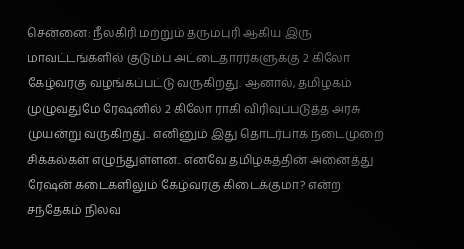சென்னை: நீலகிரி மற்றும் தருமபுரி ஆகிய இரு மாவட்டங்களில் குடும்ப அட்டைதாரர்களுக்கு 2 கிலோ கேழ்வரகு வழங்கப்பட்டு வருகிறது. ஆனால், தமிழகம் முழுவதுமே ரேஷனில் 2 கிலோ ராகி விரிவுப்படுத்த அரசு முயன்று வருகிறது.. எனினும் இது தொடர்பாக நடைமுறை சிக்கல்கள் எழுந்துள்ளன.. எனவே தமிழகத்தின் அனைத்து ரேஷன் கடைகளிலும் கேழ்வரகு கிடைக்குமா? என்ற சந்தேகம் நிலவ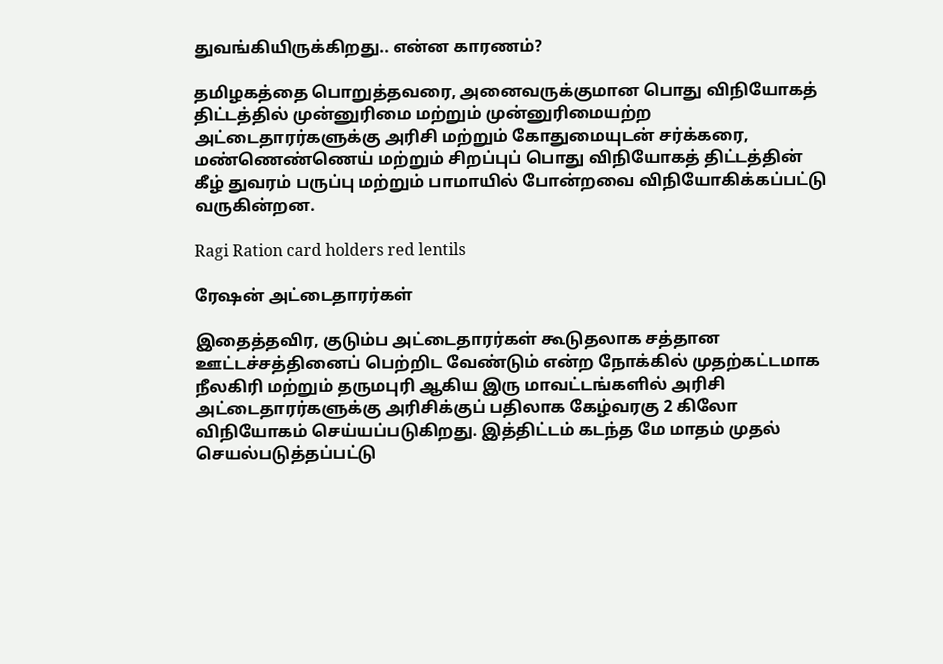துவங்கியிருக்கிறது.. என்ன காரணம்?

தமிழகத்தை பொறுத்தவரை, அனைவருக்குமான பொது விநியோகத் திட்டத்தில் முன்னுரிமை மற்றும் முன்னுரிமையற்ற அட்டைதாரர்களுக்கு அரிசி மற்றும் கோதுமையுடன் சர்க்கரை, மண்ணெண்ணெய் மற்றும் சிறப்புப் பொது விநியோகத் திட்டத்தின் கீழ் துவரம் பருப்பு மற்றும் பாமாயில் போன்றவை விநியோகிக்கப்பட்டு வருகின்றன.

Ragi Ration card holders red lentils

ரேஷன் அட்டைதாரர்கள்

இதைத்தவிர, குடும்ப அட்டைதாரர்கள் கூடுதலாக சத்தான ஊட்டச்சத்தினைப் பெற்றிட வேண்டும் என்ற நோக்கில் முதற்கட்டமாக நீலகிரி மற்றும் தருமபுரி ஆகிய இரு மாவட்டங்களில் அரிசி அட்டைதாரர்களுக்கு அரிசிக்குப் பதிலாக கேழ்வரகு 2 கிலோ விநியோகம் செய்யப்படுகிறது. இத்திட்டம் கடந்த மே மாதம் முதல் செயல்படுத்தப்பட்டு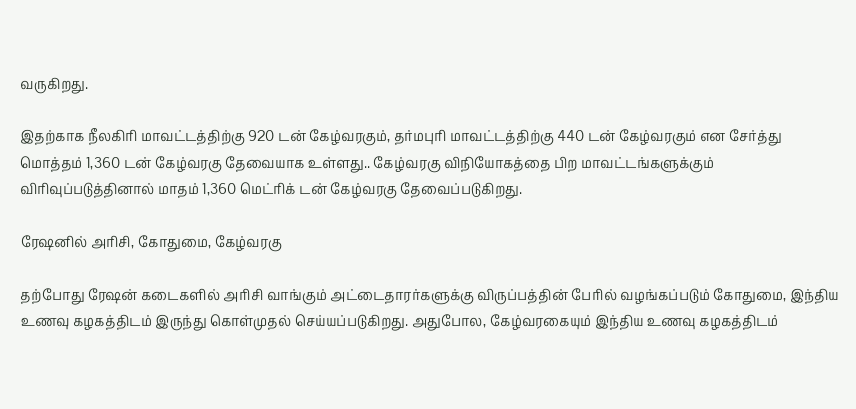வருகிறது.

இதற்காக நீலகிரி மாவட்டத்திற்கு 920 டன் கேழ்வரகும், தர்மபுரி மாவட்டத்திற்கு 440 டன் கேழ்வரகும் என சேர்த்து மொத்தம் 1,360 டன் கேழ்வரகு தேவையாக உள்ளது.. கேழ்வரகு விநியோகத்தை பிற மாவட்டங்களுக்கும் விரிவுப்படுத்தினால் மாதம் 1,360 மெட்ரிக் டன் கேழ்வரகு தேவைப்படுகிறது.

ரேஷனில் அரிசி, கோதுமை, கேழ்வரகு

தற்போது ரேஷன் கடைகளில் அரிசி வாங்கும் அட்டைதாரர்களுக்கு விருப்பத்தின் பேரில் வழங்கப்படும் கோதுமை, இந்திய உணவு கழகத்திடம் இருந்து கொள்முதல் செய்யப்படுகிறது. அதுபோல, கேழ்வரகையும் இந்திய உணவு கழகத்திடம்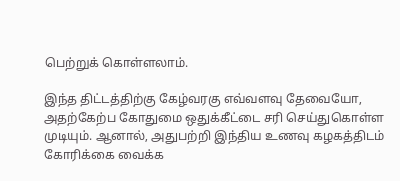பெற்றுக் கொள்ளலாம்.

இந்த திட்டத்திற்கு கேழ்வரகு எவ்வளவு தேவையோ, அதற்கேற்ப கோதுமை ஒதுக்கீட்டை சரி செய்துகொள்ள முடியும். ஆனால், அதுபற்றி இந்திய உணவு கழகத்திடம் கோரிக்கை வைக்க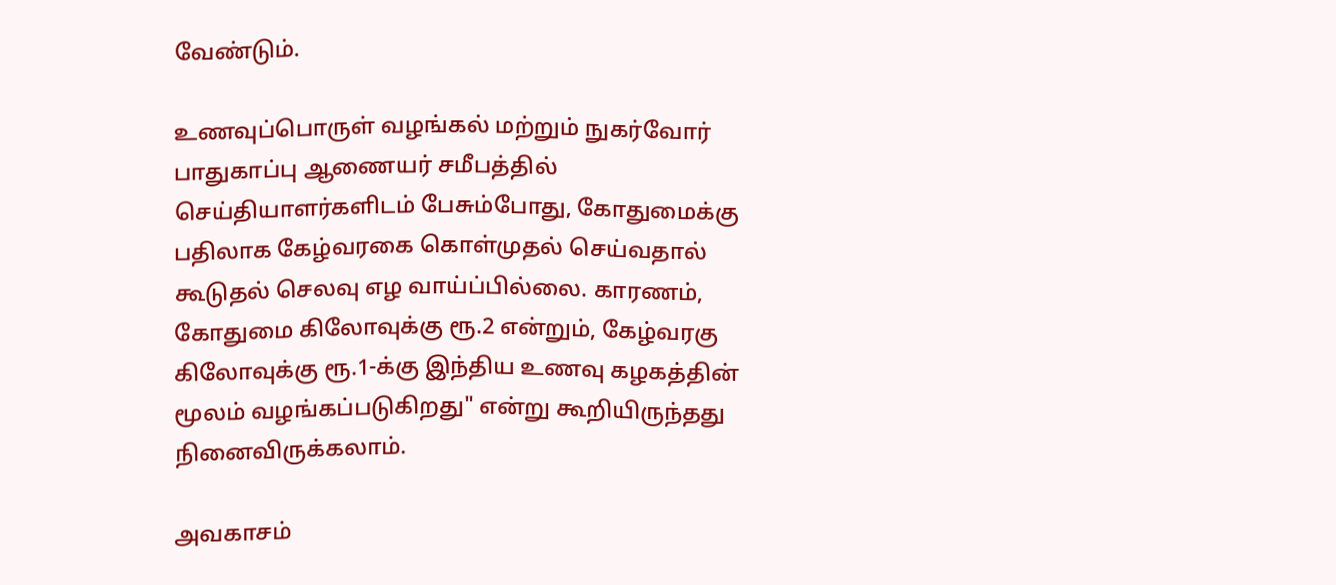வேண்டும்.

உணவுப்பொருள் வழங்கல் மற்றும் நுகர்வோர் பாதுகாப்பு ஆணையர் சமீபத்தில் செய்தியாளர்களிடம் பேசும்போது, கோதுமைக்கு பதிலாக கேழ்வரகை கொள்முதல் செய்வதால் கூடுதல் செலவு எழ வாய்ப்பில்லை. காரணம், கோதுமை கிலோவுக்கு ரூ.2 என்றும், கேழ்வரகு கிலோவுக்கு ரூ.1-க்கு இந்திய உணவு கழகத்தின் மூலம் வழங்கப்படுகிறது" என்று கூறியிருந்தது நினைவிருக்கலாம்.

அவகாசம்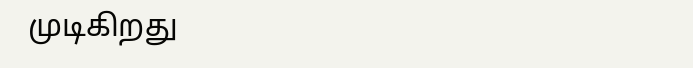முடிகிறது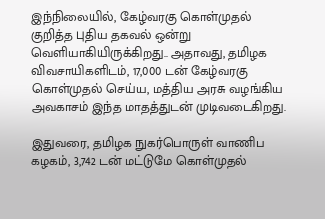இந்நிலையில், கேழ்வரகு கொள்முதல் குறித்த புதிய தகவல் ஒன்று வெளியாகியிருக்கிறது.. அதாவது, தமிழக விவசாயிகளிடம், 17,000 டன் கேழ்வரகு கொள்முதல் செய்ய, மத்திய அரசு வழங்கிய அவகாசம் இந்த மாதத்துடன் முடிவடைகிறது.

இதுவரை, தமிழக நுகர்பொருள் வாணிப கழகம், 3,742 டன் மட்டுமே கொள்முதல்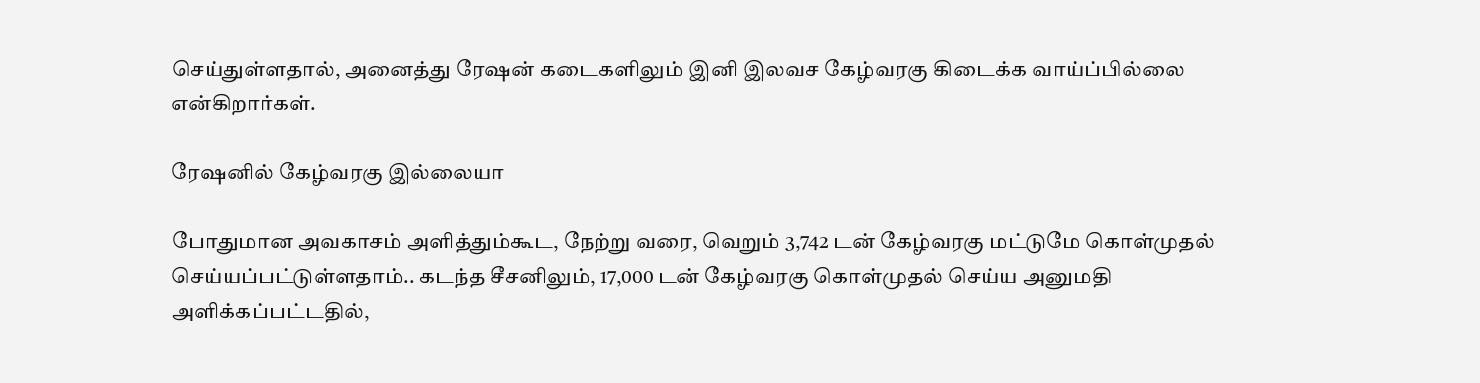செய்துள்ளதால், அனைத்து ரேஷன் கடைகளிலும் இனி இலவச கேழ்வரகு கிடைக்க வாய்ப்பில்லை என்கிறார்கள்.

ரேஷனில் கேழ்வரகு இல்லையா

போதுமான அவகாசம் அளித்தும்கூட, நேற்று வரை, வெறும் 3,742 டன் கேழ்வரகு மட்டுமே கொள்முதல் செய்யப்பட்டுள்ளதாம்.. கடந்த சீசனிலும், 17,000 டன் கேழ்வரகு கொள்முதல் செய்ய அனுமதி அளிக்கப்பட்டதில்,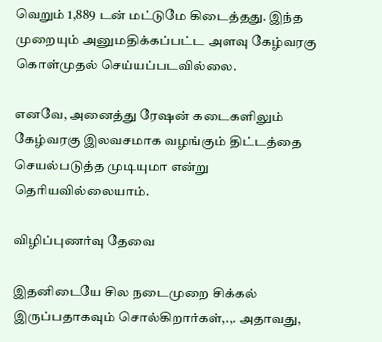வெறும் 1,889 டன் மட்டுமே கிடைத்தது. இந்த முறையும் அனுமதிக்கப்பட்ட அளவு கேழ்வரகு கொள்முதல் செய்யப்படவில்லை.

எனவே, அனைத்து ரேஷன் கடைகளிலும் கேழ்வரகு இலவசமாக வழங்கும் திட்டத்தை செயல்படுத்த முடியுமா என்று தெரியவில்லையாம்.

விழிப்புணர்வு தேவை

இதனிடையே சில நடைமுறை சிக்கல் இருப்பதாகவும் சொல்கிறார்கள்,.,. அதாவது,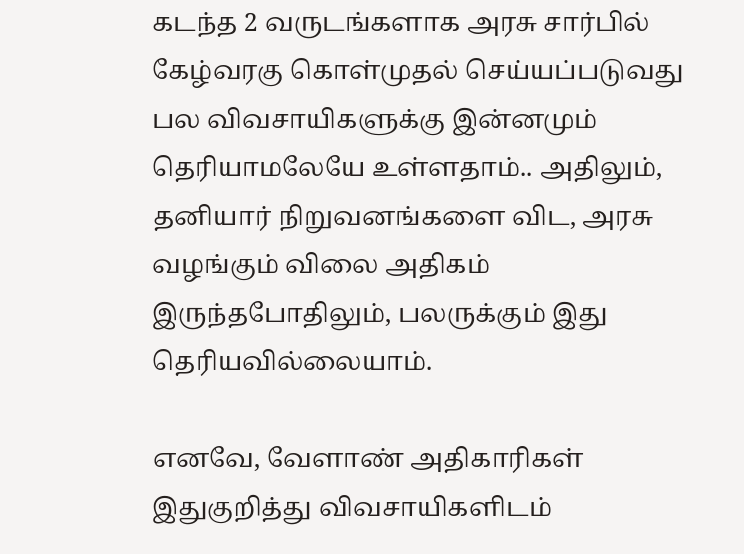கடந்த 2 வருடங்களாக அரசு சார்பில் கேழ்வரகு கொள்முதல் செய்யப்படுவது பல விவசாயிகளுக்கு இன்னமும் தெரியாமலேயே உள்ளதாம்.. அதிலும், தனியார் நிறுவனங்களை விட, அரசு வழங்கும் விலை அதிகம் இருந்தபோதிலும், பலருக்கும் இது தெரியவில்லையாம்.

எனவே, வேளாண் அதிகாரிகள் இதுகுறித்து விவசாயிகளிடம்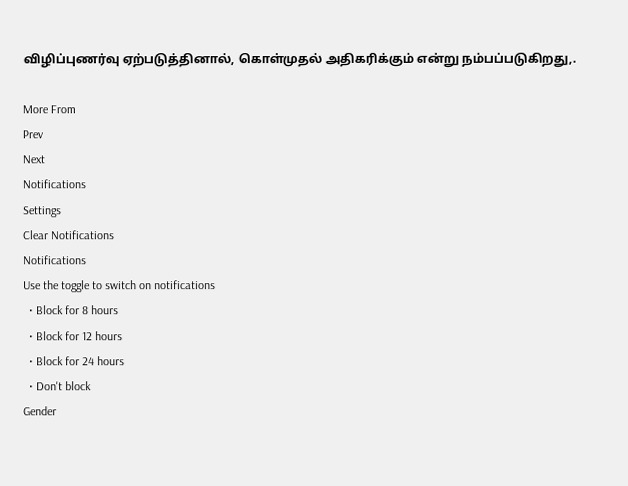விழிப்புணர்வு ஏற்படுத்தினால், கொள்முதல் அதிகரிக்கும் என்று நம்பப்படுகிறது,.

More From
Prev
Next
Notifications
Settings
Clear Notifications
Notifications
Use the toggle to switch on notifications
  • Block for 8 hours
  • Block for 12 hours
  • Block for 24 hours
  • Don't block
Gender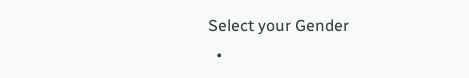Select your Gender
  •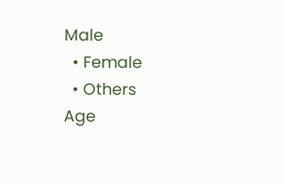Male
  • Female
  • Others
Age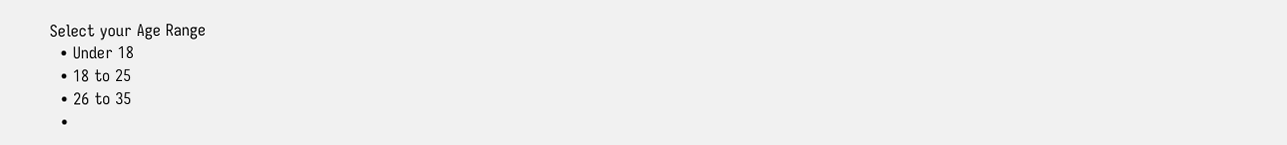Select your Age Range
  • Under 18
  • 18 to 25
  • 26 to 35
  •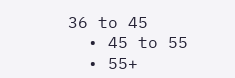36 to 45
  • 45 to 55
  • 55+